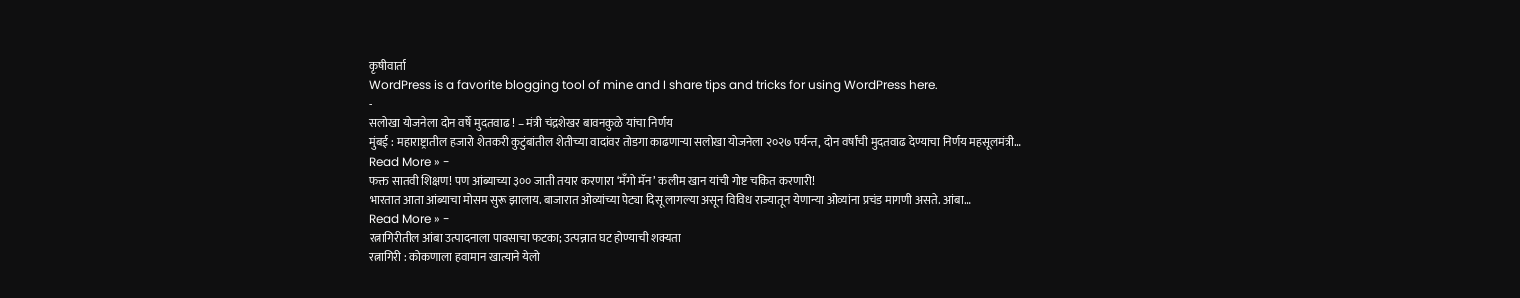कृषीवार्ता
WordPress is a favorite blogging tool of mine and I share tips and tricks for using WordPress here.
-
सलोखा योजनेला दोन वर्षे मुदतवाढ ! – मंत्री चंद्रशेखर बावनकुळे यांचा निर्णय
मुंबई : महाराष्ट्रातील हजारो शेतकरी कुटुंबांतील शेतीच्या वादांवर तोडगा काढणाऱ्या सलोखा योजनेला २०२७ पर्यन्त, दोन वर्षांची मुदतवाढ देण्याचा निर्णय महसूलमंत्री…
Read More » -
फक्त सातवी शिक्षण! पण आंब्याच्या ३०० जाती तयार करणारा ‘मँगो मॅन’ कलीम खान यांची गोष्ट चकित करणारी!
भारतात आता आंब्याचा मोसम सुरू झालाय. बाजारात ओव्यांच्या पेट्या दिसू लागल्या असून विविध राज्यातून येणान्या ओव्यांना प्रचंड मागणी असते. आंबा…
Read More » -
रत्नागिरीतील आंबा उत्पादनाला पावसाचा फटका; उत्पन्नात घट होण्याची शक्यता
रत्नागिरी : कोकणाला हवामान खात्याने येलो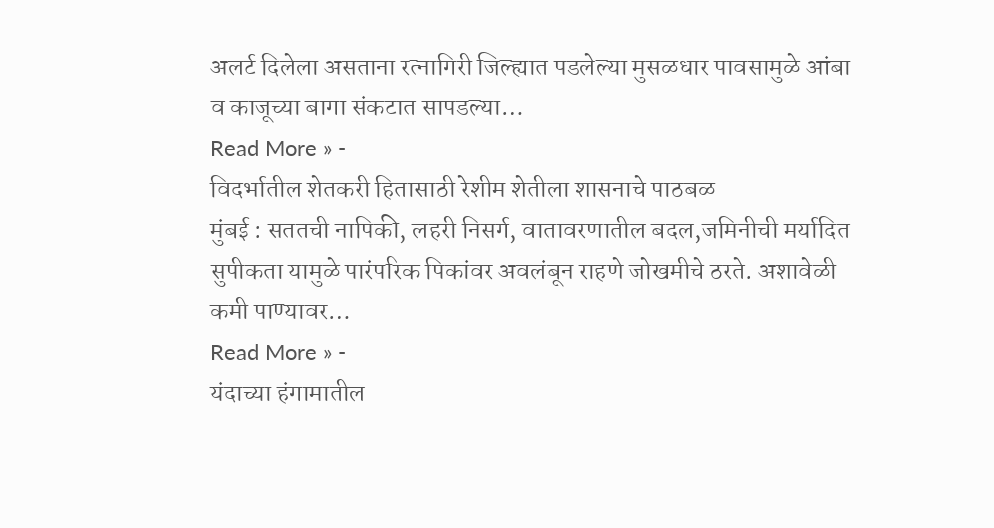अलर्ट दिलेला असताना रत्नागिरी जिल्ह्यात पडलेल्या मुसळधार पावसामुळे आंबा व काजूच्या बागा संकटात सापडल्या…
Read More » -
विदर्भातील शेतकरी हितासाठी रेशीम शेतीला शासनाचे पाठबळ
मुंबई : सततची नापिकी, लहरी निसर्ग, वातावरणातील बदल,जमिनीची मर्यादित सुपीकता यामुळे पारंपरिक पिकांवर अवलंबून राहणे जोखमीचे ठरते. अशावेळी कमी पाण्यावर…
Read More » -
यंदाच्या हंगामातील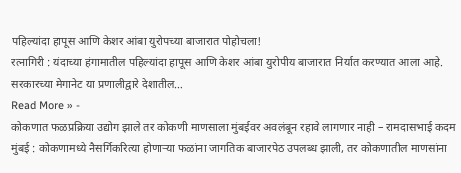पहिल्यांदा हापूस आणि केशर आंबा युरोपच्या बाजारात पोहोचला!
रत्नागिरी : यंदाच्या हंगामातील पहिल्यांदा हापूस आणि केशर आंबा युरोपीय बाजारात निर्यात करण्यात आला आहे. सरकारच्या मेगानेट या प्रणालीद्वारे देशातील…
Read More » -
कोकणात फळप्रक्रिया उद्योग झाले तर कोकणी माणसाला मुंबईवर अवलंबून रहावे लागणार नाही – रामदासभाई कदम
मुंबई : कोकणामध्ये नैसर्गिकरित्या होणाऱ्या फळांना जागतिक बाजारपेठ उपलब्ध झाली, तर कोकणातील माणसांना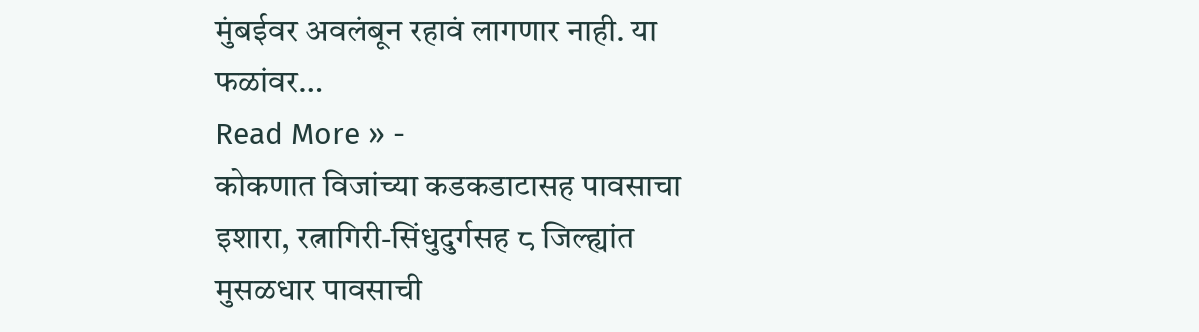मुंबईवर अवलंबून रहावं लागणार नाही. या फळांवर…
Read More » -
कोकणात विजांच्या कडकडाटासह पावसाचा इशारा, रत्नागिरी-सिंधुदुर्गसह ८ जिल्ह्यांत मुसळधार पावसाची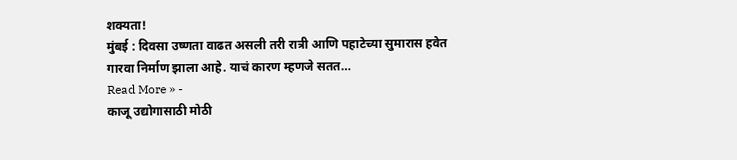शक्यता!
मुंबई : दिवसा उष्णता वाढत असली तरी रात्री आणि पहाटेच्या सुमारास हवेत गारवा निर्माण झाला आहे. याचं कारण म्हणजे सतत…
Read More » -
काजू उद्योगासाठी मोठी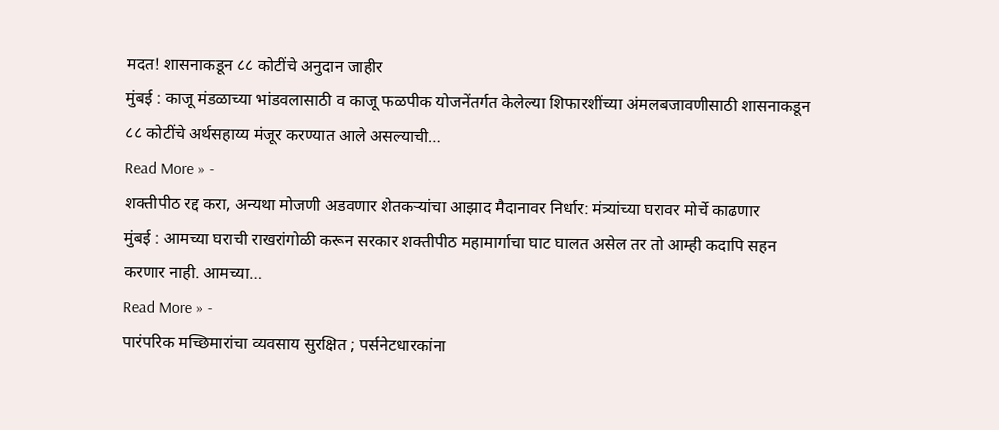मदत! शासनाकडून ८८ कोटींचे अनुदान जाहीर
मुंबई : काजू मंडळाच्या भांडवलासाठी व काजू फळपीक योजनेंतर्गत केलेल्या शिफारशींच्या अंमलबजावणीसाठी शासनाकडून ८८ कोटींचे अर्थसहाय्य मंजूर करण्यात आले असल्याची…
Read More » -
शक्तीपीठ रद्द करा, अन्यथा मोजणी अडवणार शेतकऱ्यांचा आझाद मैदानावर निर्धार: मंत्र्यांच्या घरावर मोर्चे काढणार
मुंबई : आमच्या घराची राखरांगोळी करून सरकार शक्तीपीठ महामार्गाचा घाट घालत असेल तर तो आम्ही कदापि सहन करणार नाही. आमच्या…
Read More » -
पारंपरिक मच्छिमारांचा व्यवसाय सुरक्षित ; पर्सनेटधारकांना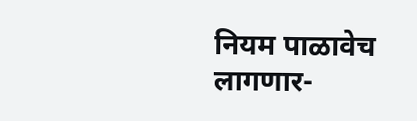नियम पाळावेच लागणार-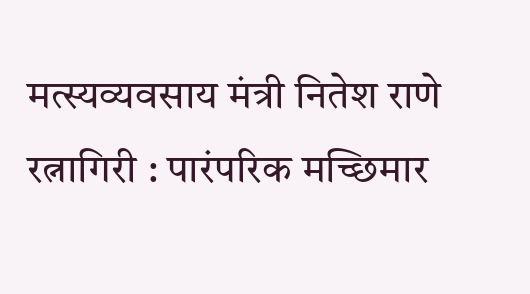मत्स्यव्यवसाय मंत्री नितेश राणे
रत्नागिरी : पारंपरिक मच्छिमार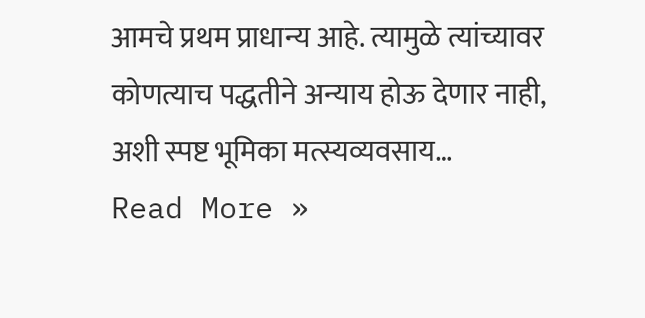आमचे प्रथम प्राधान्य आहे. त्यामुळे त्यांच्यावर कोणत्याच पद्धतीने अन्याय होऊ देणार नाही, अशी स्पष्ट भूमिका मत्स्यव्यवसाय…
Read More »